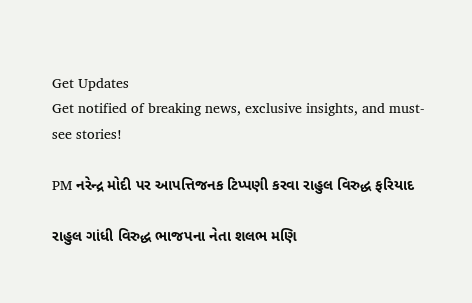Get Updates
Get notified of breaking news, exclusive insights, and must-see stories!

PM નરેન્દ્ર મોદી પર આપત્તિજનક ટિપ્પણી કરવા રાહુલ વિરુદ્ધ ફરિયાદ

રાહુલ ગાંધી વિરુદ્ધ ભાજપના નેતા શલભ મણિ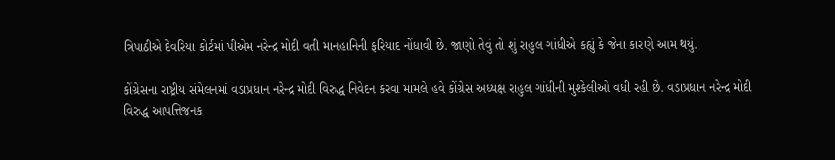ત્રિપાઠીએ દેવરિયા કોર્ટમાં પીએમ નરેન્દ્ર મોદી વતી માનહાનિની ફરિયાદ નોંધાવી છે. જાણો તેવું તો શું રાહુલ ગાંધીએ કહ્યું કે જેના કારણે આમ થયું.

કોંગ્રેસના રાષ્ટ્રીય સંમેલનમાં વડાપ્રધાન નરેન્દ્ર મોદી વિરુદ્ધ નિવેદન કરવા મામલે હવે કોંગ્રેસ અધ્યક્ષ રાહુલ ગાંધીની મુશ્કેલીઓ વધી રહી છે. વડાપ્રધાન નરેન્દ્ર મોદી વિરુદ્ધ આપત્તિજનક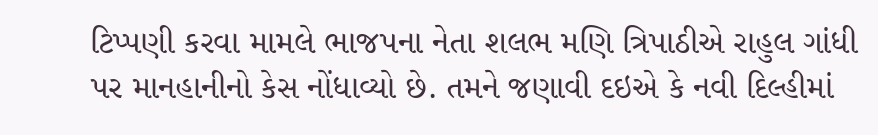ટિપ્પણી કરવા મામલે ભાજપના નેતા શલભ મણિ ત્રિપાઠીએ રાહુલ ગાંધી પર માનહાનીનો કેસ નોંધાવ્યો છે. તમને જણાવી દઇએ કે નવી દિલ્હીમાં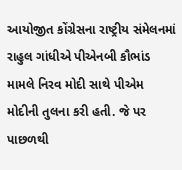આયોજીત કોંગ્રેસના રાષ્ટ્રીય સંમેલનમાં રાહુલ ગાંધીએ પીએનબી કૌભાંડ મામલે નિરવ મોદી સાથે પીએમ મોદીની તુલના કરી હતી. જે પર પાછળથી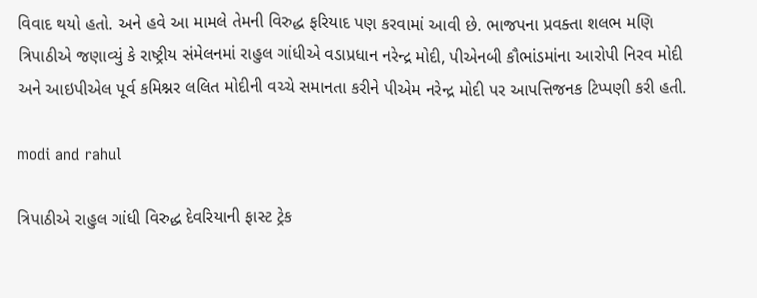વિવાદ થયો હતો. અને હવે આ મામલે તેમની વિરુદ્ધ ફરિયાદ પણ કરવામાં આવી છે. ભાજપના પ્રવક્તા શલભ મણિ ત્રિપાઠીએ જણાવ્યું કે રાષ્ટ્રીય સંમેલનમાં રાહુલ ગાંધીએ વડાપ્રધાન નરેન્દ્ર મોદી, પીએનબી કૌભાંડમાંના આરોપી નિરવ મોદી અને આઇપીએલ પૂર્વ કમિશ્નર લલિત મોદીની વચ્ચે સમાનતા કરીને પીએમ નરેન્દ્ર મોદી પર આપત્તિજનક ટિપ્પણી કરી હતી.

modi and rahul

ત્રિપાઠીએ રાહુલ ગાંધી વિરુદ્ધ દેવરિયાની ફાસ્ટ ટ્રેક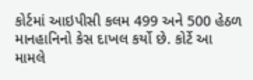કોર્ટમાં આઇપીસી કલમ 499 અને 500 હેઠળ માનહાનિનો કેસ દાખલ કર્યો છે. કોર્ટે આ મામલે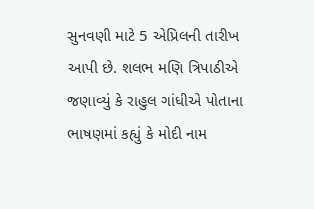સુનવણી માટે 5 એપ્રિલની તારીખ આપી છે. શલભ મણિ ત્રિપાઠીએ જણાવ્યું કે રાહુલ ગાંધીએ પોતાના ભાષણમાં કહ્યું કે મોદી નામ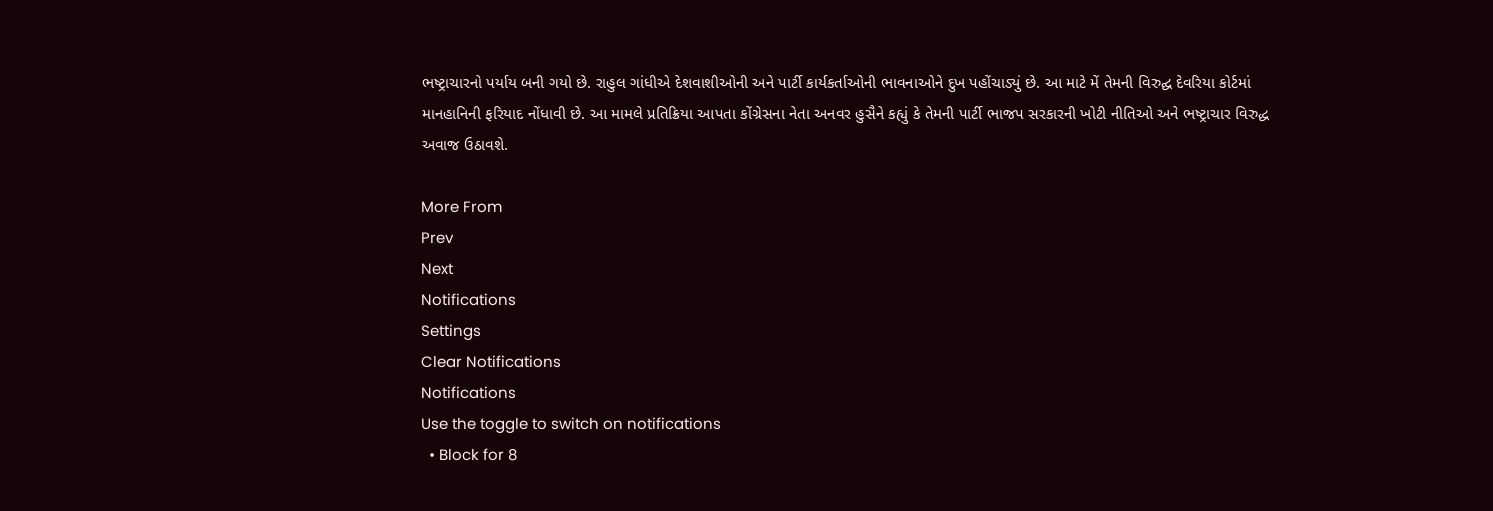ભષ્ટ્રાચારનો પર્યાય બની ગયો છે. રાહુલ ગાંધીએ દેશવાશીઓની અને પાર્ટી કાર્યકર્તાઓની ભાવનાઓને દુખ પહોંચાડ્યું છે. આ માટે મેં તેમની વિરુદ્ઘ દેવરિયા કોર્ટમાં માનહાનિની ફરિયાદ નોંધાવી છે. આ મામલે પ્રતિક્રિયા આપતા કોંગ્રેસના નેતા અનવર હુસૈને કહ્યું કે તેમની પાર્ટી ભાજપ સરકારની ખોટી નીતિઓ અને ભષ્ટ્રાચાર વિરુદ્ધ અવાજ ઉઠાવશે.

More From
Prev
Next
Notifications
Settings
Clear Notifications
Notifications
Use the toggle to switch on notifications
  • Block for 8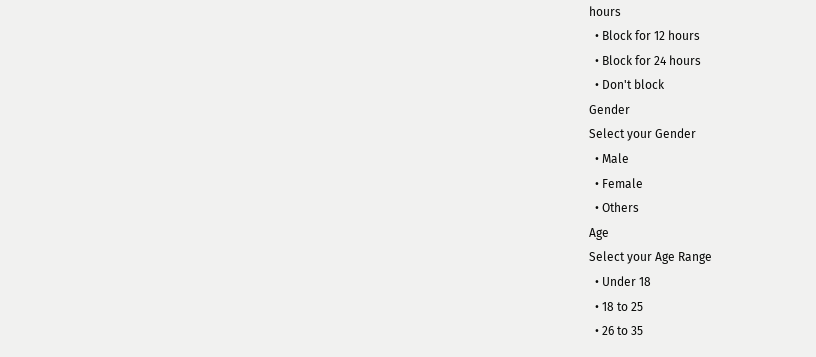hours
  • Block for 12 hours
  • Block for 24 hours
  • Don't block
Gender
Select your Gender
  • Male
  • Female
  • Others
Age
Select your Age Range
  • Under 18
  • 18 to 25
  • 26 to 35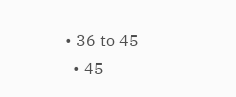• 36 to 45
  • 45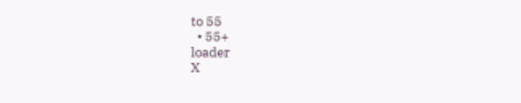to 55
  • 55+
loader
X